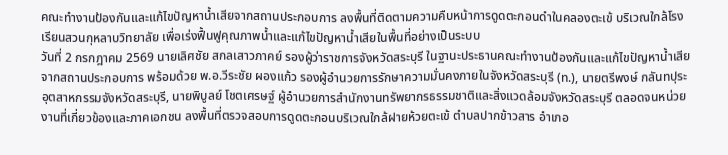คณะทำงานป้องกันและแก้ไขปัญหาน้ำเสียจากสถานประกอบการ ลงพื้นที่ติดตามความคืบหน้าการดูดตะกอนดำในคลองตะเข้ บริเวณใกล้โรงเรียนสวนกุหลาบวิทยาลัย เพื่อเร่งฟื้นฟูคุณภาพน้ำและแก้ไขปัญหาน้ำเสียในพื้นที่อย่างเป็นระบบ
วันที่ 2 กรกฎาคม 2569 นายเลิศชัย สกลเสาวภาคย์ รองผู้ว่าราชการจังหวัดสระบุรี ในฐานะประธานคณะทำงานป้องกันและแก้ไขปัญหาน้ำเสียจากสถานประกอบการ พร้อมด้วย พ.อ.วีระชัย ผองแก้ว รองผู้อำนวยการรักษาความมั่นคงภายในจังหวัดสระบุรี (ท.), นายตรีพงษ์ กลันทปุระ อุตสาหกรรมจังหวัดสระบุรี, นายพิบูลย์ โชตเศรษฐ์ ผู้อำนวยการสำนักงานทรัพยากรธรรมชาติและสิ่งแวดล้อมจังหวัดสระบุรี ตลอดจนหน่วยงานที่เกี่ยวข้องและภาคเอกชน ลงพื้นที่ตรวจสอบการดูดตะกอนบริเวณใกล้ฝายห้วยตะเข้ ตำบลปากข้าวสาร อำเภอ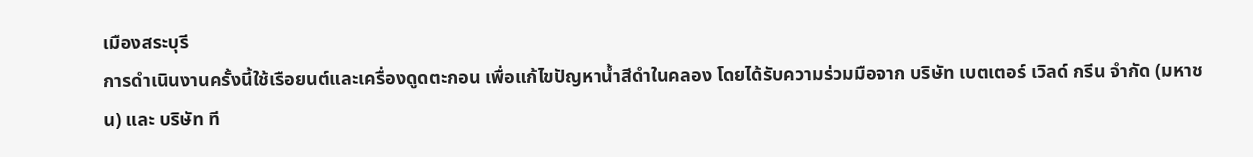เมืองสระบุรี
การดำเนินงานครั้งนี้ใช้เรือยนต์และเครื่องดูดตะกอน เพื่อแก้ไขปัญหาน้ำสีดำในคลอง โดยได้รับความร่วมมือจาก บริษัท เบตเตอร์ เวิลด์ กรีน จำกัด (มหาชน) และ บริษัท ที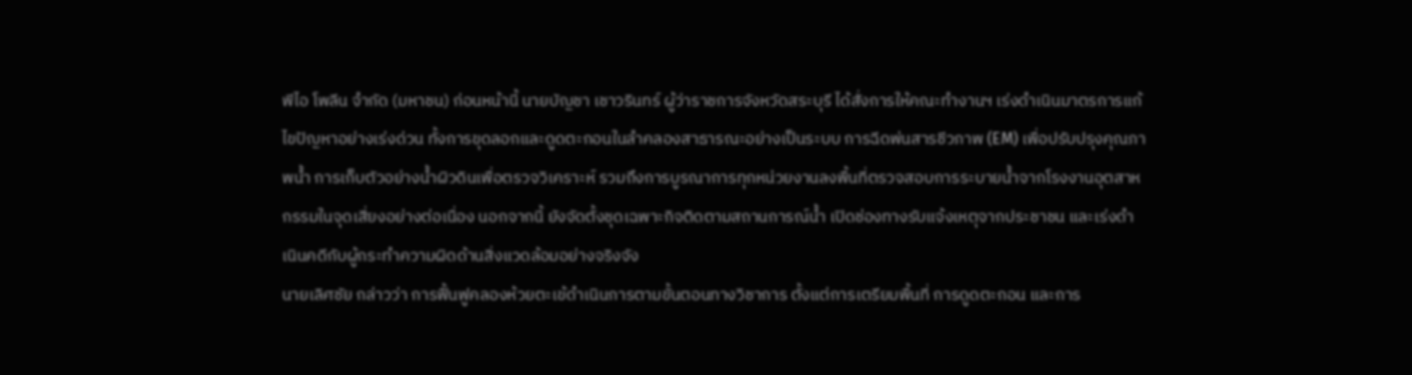พีไอ โพลีน จำกัด (มหาชน) ก่อนหน้านี้ นายบัญชา เชาวรินทร์ ผู้ว่าราชการจังหวัดสระบุรี ได้สั่งการให้คณะทำงานฯ เร่งดำเนินมาตรการแก้ไขปัญหาอย่างเร่งด่วน ทั้งการขุดลอกและดูดตะกอนในลำคลองสาธารณะอย่างเป็นระบบ การฉีดพ่นสารชีวภาพ (EM) เพื่อปรับปรุงคุณภาพน้ำ การเก็บตัวอย่างน้ำผิวดินเพื่อตรวจวิเคราะห์ รวมถึงการบูรณาการทุกหน่วยงานลงพื้นที่ตรวจสอบการระบายน้ำจากโรงงานอุตสาหกรรมในจุดเสี่ยงอย่างต่อเนื่อง นอกจากนี้ ยังจัดตั้งชุดเฉพาะกิจติดตามสถานการณ์น้ำ เปิดช่องทางรับแจ้งเหตุจากประชาชน และเร่งดำเนินคดีกับผู้กระทำความผิดด้านสิ่งแวดล้อมอย่างจริงจัง
นายเลิศชัย กล่าวว่า การฟื้นฟูคลองห้วยตะเข้ดำเนินการตามขั้นตอนทางวิชาการ ตั้งแต่การเตรียมพื้นที่ การดูดตะกอน และการ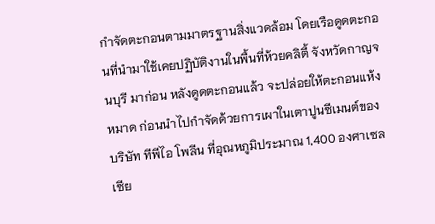กำจัดตะกอนตามมาตรฐานสิ่งแวดล้อม โดยเรือดูดตะกอนที่นำมาใช้เคยปฏิบัติงานในพื้นที่ห้วยคลิตี้ จังหวัดกาญจนบุรี มาก่อน หลังดูดตะกอนแล้ว จะปล่อยให้ตะกอนแห้งหมาด ก่อนนำไปกำจัดด้วยการเผาในเตาปูนซีเมนต์ของบริษัท ทีพีไอ โพลีน ที่อุณหภูมิประมาณ 1,400 องศาเซลเซีย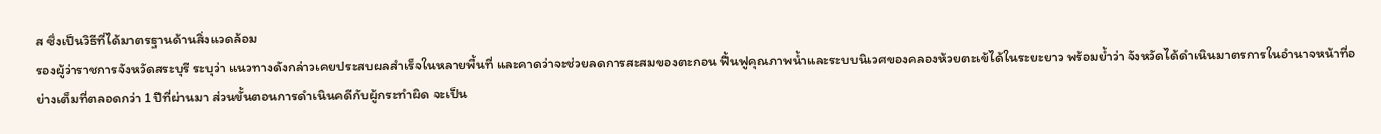ส ซึ่งเป็นวิธีที่ได้มาตรฐานด้านสิ่งแวดล้อม
รองผู้ว่าราชการจังหวัดสระบุรี ระบุว่า แนวทางดังกล่าวเคยประสบผลสำเร็จในหลายพื้นที่ และคาดว่าจะช่วยลดการสะสมของตะกอน ฟื้นฟูคุณภาพน้ำและระบบนิเวศของคลองห้วยตะเข้ได้ในระยะยาว พร้อมย้ำว่า จังหวัดได้ดำเนินมาตรการในอำนาจหน้าที่อย่างเต็มที่ตลอดกว่า 1 ปีที่ผ่านมา ส่วนขั้นตอนการดำเนินคดีกับผู้กระทำผิด จะเป็น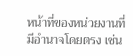หน้าที่ของหน่วยงานที่มีอำนาจโดยตรง เช่น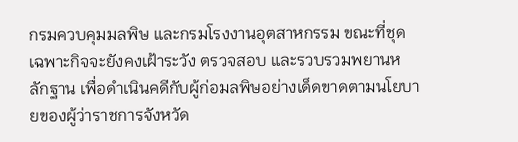กรมควบคุมมลพิษ และกรมโรงงานอุตสาหกรรม ขณะที่ชุดเฉพาะกิจจะยังคงเฝ้าระวัง ตรวจสอบ และรวบรวมพยานหลักฐาน เพื่อดำเนินคดีกับผู้ก่อมลพิษอย่างเด็ดขาดตามนโยบายของผู้ว่าราชการจังหวัด